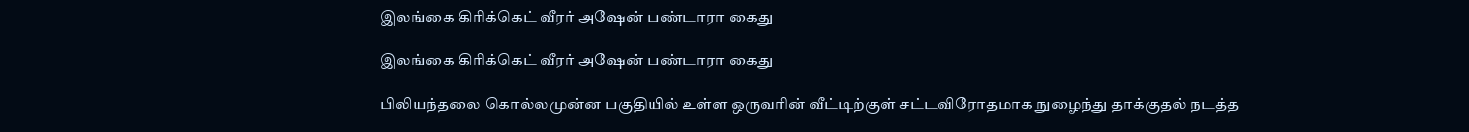இலங்கை கிரிக்கெட் வீரர் அஷேன் பண்டாரா கைது

இலங்கை கிரிக்கெட் வீரர் அஷேன் பண்டாரா கைது

பிலியந்தலை கொல்லமுன்ன பகுதியில் உள்ள ஒருவரின் வீட்டிற்குள் சட்டவிரோதமாக நுழைந்து தாக்குதல் நடத்த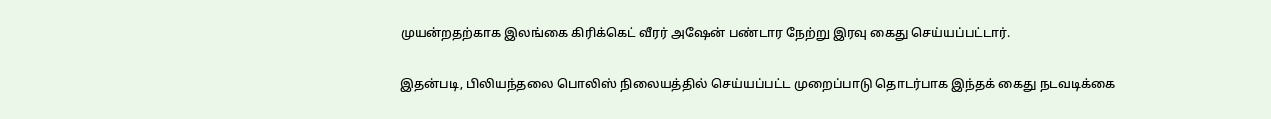முயன்றதற்காக இலங்கை கிரிக்கெட் வீரர் அஷேன் பண்டார நேற்று இரவு கைது செய்யப்பட்டார்.

இதன்படி, பிலியந்தலை பொலிஸ் நிலையத்தில் செய்யப்பட்ட முறைப்பாடு தொடர்பாக இந்தக் கைது நடவடிக்கை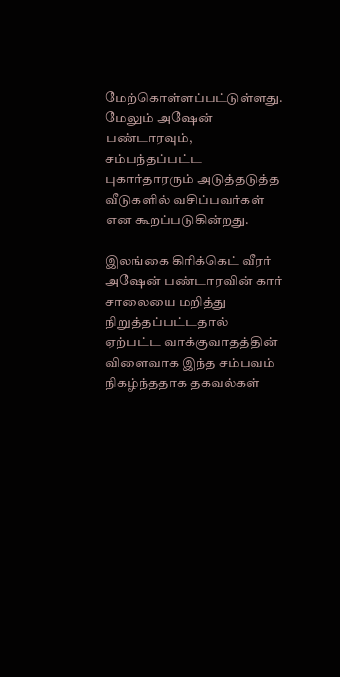மேற்கொள்ளப்பட்டுள்ளது. மேலும் அஷேன் பண்டாரவும், சம்பந்தப்பட்ட புகார்தாரரும் அடுத்தடுத்த வீடுகளில் வசிப்பவர்கள் என கூறப்படுகின்றது.

இலங்கை கிரிக்கெட் வீரர் அஷேன் பண்டாரவின் கார் சாலையை மறித்து நிறுத்தப்பட்டதால் ஏற்பட்ட வாக்குவாதத்தின் விளைவாக இந்த சம்பவம் நிகழ்ந்ததாக தகவல்கள்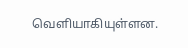வெளியாகியுள்ளன.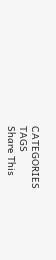CATEGORIES
TAGS
Share This